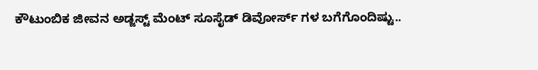ಕೌಟುಂಬಿಕ ಜೀವನ ಅಡ್ಜಸ್ಟ್ ಮೆಂಟ್ ಸೂಸೈಡ್ ಡಿವೋರ್ಸ್ ಗಳ ಬಗೆಗೊಂದಿಷ್ಟು..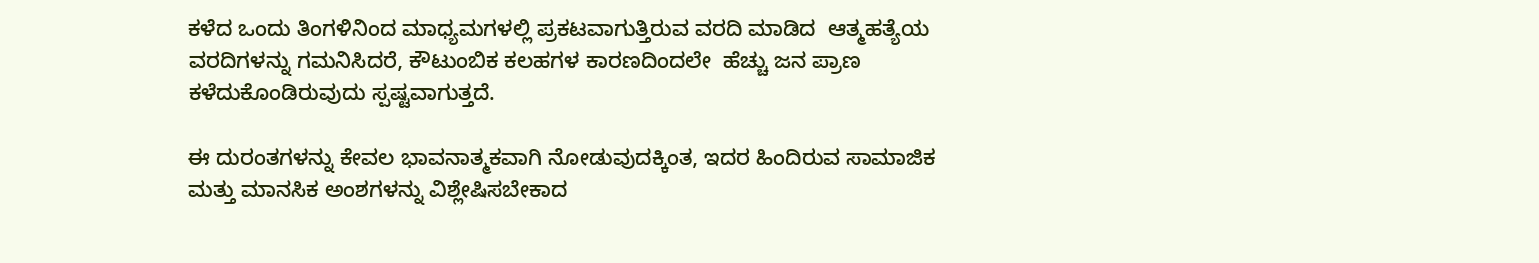ಕಳೆದ ಒಂದು ತಿಂಗಳಿನಿಂದ ಮಾಧ್ಯಮಗಳಲ್ಲಿ ಪ್ರಕಟವಾಗುತ್ತಿರುವ ವರದಿ ಮಾಡಿದ  ಆತ್ಮಹತ್ಯೆಯ ವರದಿಗಳನ್ನು ಗಮನಿಸಿದರೆ, ಕೌಟುಂಬಿಕ ಕಲಹಗಳ ಕಾರಣದಿಂದಲೇ  ಹೆಚ್ಚು ಜನ ಪ್ರಾಣ ಕಳೆದುಕೊಂಡಿರುವುದು ಸ್ಪಷ್ಟವಾಗುತ್ತದೆ.

ಈ ದುರಂತಗಳನ್ನು ಕೇವಲ ಭಾವನಾತ್ಮಕವಾಗಿ ನೋಡುವುದಕ್ಕಿಂತ, ಇದರ ಹಿಂದಿರುವ ಸಾಮಾಜಿಕ ಮತ್ತು ಮಾನಸಿಕ ಅಂಶಗಳನ್ನು ವಿಶ್ಲೇಷಿಸಬೇಕಾದ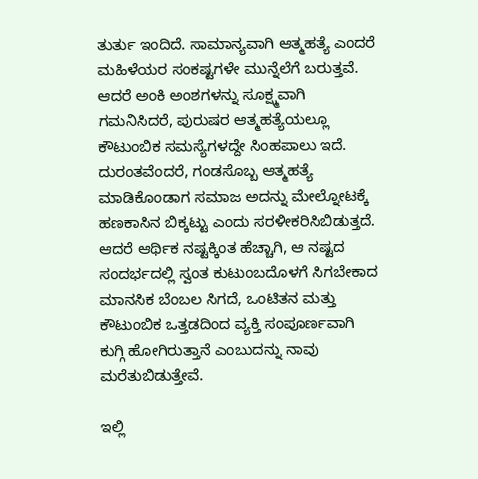ತುರ್ತು ಇಂದಿದೆ. ಸಾಮಾನ್ಯವಾಗಿ ಆತ್ಮಹತ್ಯೆ ಎಂದರೆ ಮಹಿಳೆಯರ ಸಂಕಷ್ಟಗಳೇ ಮುನ್ನೆಲೆಗೆ ಬರುತ್ತವೆ. ಆದರೆ ಅಂಕಿ ಅಂಶಗಳನ್ನು ಸೂಕ್ಷ್ಮವಾಗಿ ಗಮನಿಸಿದರೆ, ಪುರುಷರ ಆತ್ಮಹತ್ಯೆಯಲ್ಲೂ ಕೌಟುಂಬಿಕ ಸಮಸ್ಯೆಗಳದ್ದೇ ಸಿಂಹಪಾಲು ಇದೆ. ದುರಂತವೆಂದರೆ, ಗಂಡಸೊಬ್ಬ ಆತ್ಮಹತ್ಯೆ ಮಾಡಿಕೊಂಡಾಗ ಸಮಾಜ ಅದನ್ನು ಮೇಲ್ನೋಟಕ್ಕೆ ಹಣಕಾಸಿನ ಬಿಕ್ಕಟ್ಟು ಎಂದು ಸರಳೀಕರಿಸಿಬಿಡುತ್ತದೆ. ಆದರೆ ಆರ್ಥಿಕ ನಷ್ಟಕ್ಕಿಂತ ಹೆಚ್ಚಾಗಿ, ಆ ನಷ್ಟದ ಸಂದರ್ಭದಲ್ಲಿ ಸ್ವಂತ ಕುಟುಂಬದೊಳಗೆ ಸಿಗಬೇಕಾದ ಮಾನಸಿಕ ಬೆಂಬಲ ಸಿಗದೆ, ಒಂಟಿತನ ಮತ್ತು ಕೌಟುಂಬಿಕ ಒತ್ತಡದಿಂದ ವ್ಯಕ್ತಿ ಸಂಪೂರ್ಣವಾಗಿ ಕುಗ್ಗಿ ಹೋಗಿರುತ್ತಾನೆ ಎಂಬುದನ್ನು ನಾವು ಮರೆತುಬಿಡುತ್ತೇವೆ.

ಇಲ್ಲಿ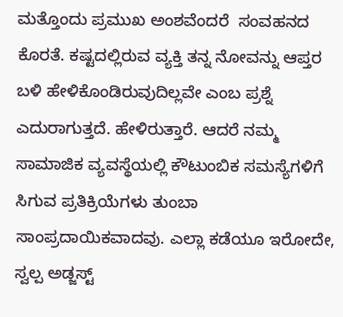ಮತ್ತೊಂದು ಪ್ರಮುಖ ಅಂಶವೆಂದರೆ  ಸಂವಹನದ ಕೊರತೆ. ಕಷ್ಟದಲ್ಲಿರುವ ವ್ಯಕ್ತಿ ತನ್ನ ನೋವನ್ನು ಆಪ್ತರ ಬಳಿ ಹೇಳಿಕೊಂಡಿರುವುದಿಲ್ಲವೇ ಎಂಬ ಪ್ರಶ್ನೆ ಎದುರಾಗುತ್ತದೆ. ಹೇಳಿರುತ್ತಾರೆ. ಆದರೆ ನಮ್ಮ ಸಾಮಾಜಿಕ ವ್ಯವಸ್ಥೆಯಲ್ಲಿ ಕೌಟುಂಬಿಕ ಸಮಸ್ಯೆಗಳಿಗೆ ಸಿಗುವ ಪ್ರತಿಕ್ರಿಯೆಗಳು ತುಂಬಾ ಸಾಂಪ್ರದಾಯಿಕವಾದವು. ಎಲ್ಲಾ ಕಡೆಯೂ ಇರೋದೇ, ಸ್ವಲ್ಪ ಅಡ್ಜಸ್ಟ್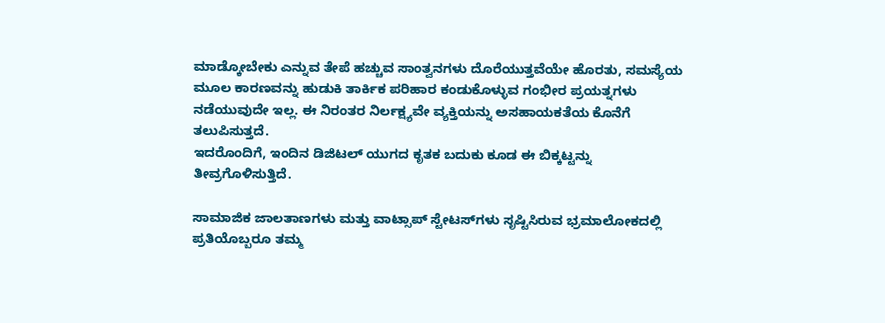ಮಾಡ್ಕೋಬೇಕು ಎನ್ನುವ ತೇಪೆ ಹಚ್ಚುವ ಸಾಂತ್ವನಗಳು ದೊರೆಯುತ್ತವೆಯೇ ಹೊರತು, ಸಮಸ್ಯೆಯ ಮೂಲ ಕಾರಣವನ್ನು ಹುಡುಕಿ ತಾರ್ಕಿಕ ಪರಿಹಾರ ಕಂಡುಕೊಳ್ಳುವ ಗಂಭೀರ ಪ್ರಯತ್ನಗಳು ನಡೆಯುವುದೇ ಇಲ್ಲ. ಈ ನಿರಂತರ ನಿರ್ಲಕ್ಷ್ಯವೇ ವ್ಯಕ್ತಿಯನ್ನು ಅಸಹಾಯಕತೆಯ ಕೊನೆಗೆ ತಲುಪಿಸುತ್ತದೆ.
ಇದರೊಂದಿಗೆ, ಇಂದಿನ ಡಿಜಿಟಲ್ ಯುಗದ ಕೃತಕ ಬದುಕು ಕೂಡ ಈ ಬಿಕ್ಕಟ್ಟನ್ನು ತೀವ್ರಗೊಳಿಸುತ್ತಿದೆ.

ಸಾಮಾಜಿಕ ಜಾಲತಾಣಗಳು ಮತ್ತು ವಾಟ್ಸಾಪ್ ಸ್ಟೇಟಸ್‌ಗಳು ಸೃಷ್ಟಿಸಿರುವ ಭ್ರಮಾಲೋಕದಲ್ಲಿ ಪ್ರತಿಯೊಬ್ಬರೂ ತಮ್ಮ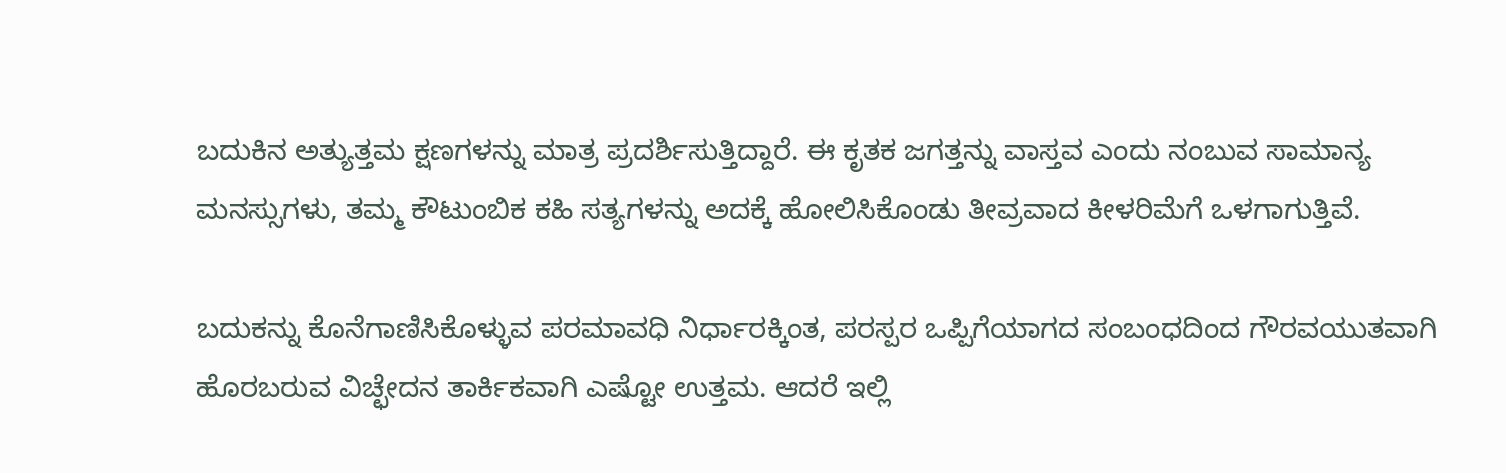ಬದುಕಿನ ಅತ್ಯುತ್ತಮ ಕ್ಷಣಗಳನ್ನು ಮಾತ್ರ ಪ್ರದರ್ಶಿಸುತ್ತಿದ್ದಾರೆ. ಈ ಕೃತಕ ಜಗತ್ತನ್ನು ವಾಸ್ತವ ಎಂದು ನಂಬುವ ಸಾಮಾನ್ಯ ಮನಸ್ಸುಗಳು, ತಮ್ಮ ಕೌಟುಂಬಿಕ ಕಹಿ ಸತ್ಯಗಳನ್ನು ಅದಕ್ಕೆ ಹೋಲಿಸಿಕೊಂಡು ತೀವ್ರವಾದ ಕೀಳರಿಮೆಗೆ ಒಳಗಾಗುತ್ತಿವೆ.

ಬದುಕನ್ನು ಕೊನೆಗಾಣಿಸಿಕೊಳ್ಳುವ ಪರಮಾವಧಿ ನಿರ್ಧಾರಕ್ಕಿಂತ, ಪರಸ್ಪರ ಒಪ್ಪಿಗೆಯಾಗದ ಸಂಬಂಧದಿಂದ ಗೌರವಯುತವಾಗಿ ಹೊರಬರುವ ವಿಚ್ಛೇದನ ತಾರ್ಕಿಕವಾಗಿ ಎಷ್ಟೋ ಉತ್ತಮ. ಆದರೆ ಇಲ್ಲಿ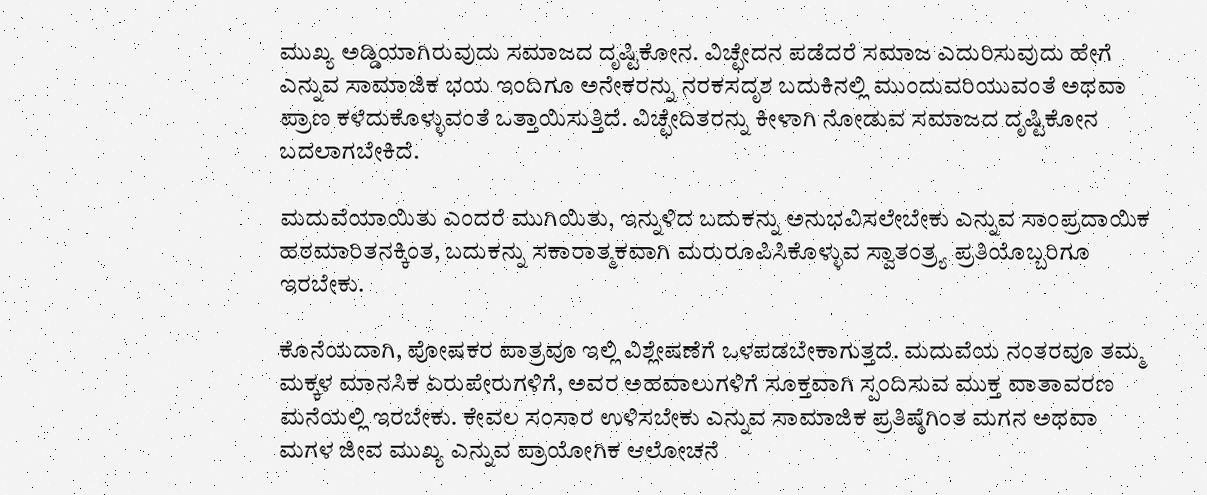ಮುಖ್ಯ ಅಡ್ಡಿಯಾಗಿರುವುದು ಸಮಾಜದ ದೃಷ್ಟಿಕೋನ. ವಿಚ್ಛೇದನ ಪಡೆದರೆ ಸಮಾಜ ಎದುರಿಸುವುದು ಹೇಗೆ ಎನ್ನುವ ಸಾಮಾಜಿಕ ಭಯ ಇಂದಿಗೂ ಅನೇಕರನ್ನು ನರಕಸದೃಶ ಬದುಕಿನಲ್ಲಿ ಮುಂದುವರಿಯುವಂತೆ ಅಥವಾ ಪ್ರಾಣ ಕಳೆದುಕೊಳ್ಳುವಂತೆ ಒತ್ತಾಯಿಸುತ್ತಿದೆ. ವಿಚ್ಛೇದಿತರನ್ನು ಕೀಳಾಗಿ ನೋಡುವ ಸಮಾಜದ ದೃಷ್ಟಿಕೋನ ಬದಲಾಗಬೇಕಿದೆ.

ಮದುವೆಯಾಯಿತು ಎಂದರೆ ಮುಗಿಯಿತು, ಇನ್ನುಳಿದ ಬದುಕನ್ನು ಅನುಭವಿಸಲೇಬೇಕು ಎನ್ನುವ ಸಾಂಪ್ರದಾಯಿಕ ಹಠಮಾರಿತನಕ್ಕಿಂತ, ಬದುಕನ್ನು ಸಕಾರಾತ್ಮಕವಾಗಿ ಮರುರೂಪಿಸಿಕೊಳ್ಳುವ ಸ್ವಾತಂತ್ರ್ಯ ಪ್ರತಿಯೊಬ್ಬರಿಗೂ ಇರಬೇಕು.

ಕೊನೆಯದಾಗಿ, ಪೋಷಕರ ಪಾತ್ರವೂ ಇಲ್ಲಿ ವಿಶ್ಲೇಷಣೆಗೆ ಒಳಪಡಬೇಕಾಗುತ್ತದೆ. ಮದುವೆಯ ನಂತರವೂ ತಮ್ಮ ಮಕ್ಕಳ ಮಾನಸಿಕ ಏರುಪೇರುಗಳಿಗೆ, ಅವರ ಅಹವಾಲುಗಳಿಗೆ ಸೂಕ್ತವಾಗಿ ಸ್ಪಂದಿಸುವ ಮುಕ್ತ ವಾತಾವರಣ ಮನೆಯಲ್ಲಿ ಇರಬೇಕು. ಕೇವಲ ಸಂಸಾರ ಉಳಿಸಬೇಕು ಎನ್ನುವ ಸಾಮಾಜಿಕ ಪ್ರತಿಷ್ಠೆಗಿಂತ ಮಗನ ಅಥವಾ ಮಗಳ ಜೀವ ಮುಖ್ಯ ಎನ್ನುವ ಪ್ರಾಯೋಗಿಕ ಆಲೋಚನೆ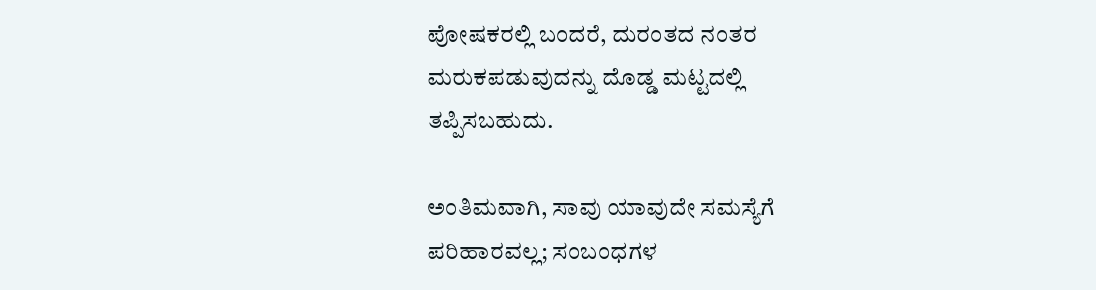ಪೋಷಕರಲ್ಲಿ ಬಂದರೆ, ದುರಂತದ ನಂತರ ಮರುಕಪಡುವುದನ್ನು ದೊಡ್ಡ ಮಟ್ಟದಲ್ಲಿ ತಪ್ಪಿಸಬಹುದು.

ಅಂತಿಮವಾಗಿ, ಸಾವು ಯಾವುದೇ ಸಮಸ್ಯೆಗೆ ಪರಿಹಾರವಲ್ಲ; ಸಂಬಂಧಗಳ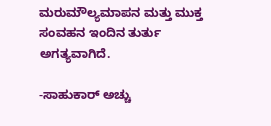ಮರುಮೌಲ್ಯಮಾಪನ ಮತ್ತು ಮುಕ್ತ ಸಂವಹನ ಇಂದಿನ ತುರ್ತು ಅಗತ್ಯವಾಗಿದೆ.

-ಸಾಹುಕಾರ್ ಅಚ್ಚು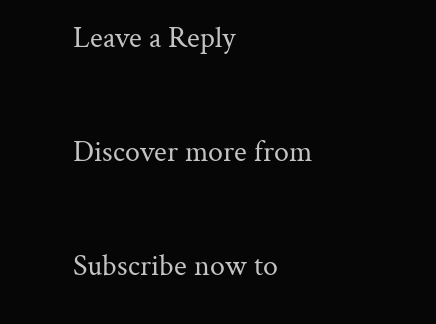Leave a Reply

Discover more from

Subscribe now to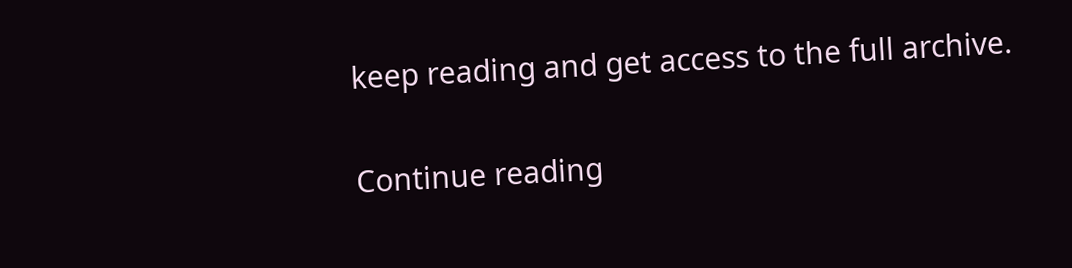keep reading and get access to the full archive.

Continue reading